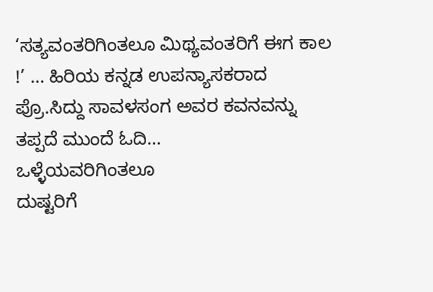‘ಸತ್ಯವಂತರಿಗಿಂತಲೂ ಮಿಥ್ಯವಂತರಿಗೆ ಈಗ ಕಾಲ !’ … ಹಿರಿಯ ಕನ್ನಡ ಉಪನ್ಯಾಸಕರಾದ ಪ್ರೊ.ಸಿದ್ದು ಸಾವಳಸಂಗ ಅವರ ಕವನವನ್ನು ತಪ್ಪದೆ ಮುಂದೆ ಓದಿ…
ಒಳ್ಳೆಯವರಿಗಿಂತಲೂ
ದುಷ್ಟರಿಗೆ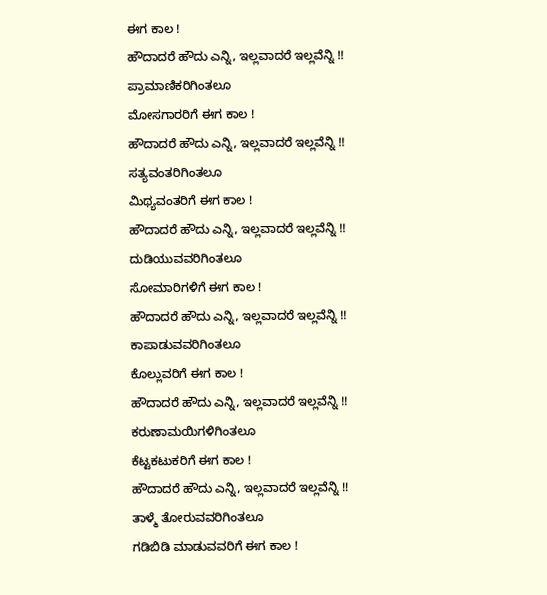ಈಗ ಕಾಲ !
ಹೌದಾದರೆ ಹೌದು ಎನ್ನಿ, ಇಲ್ಲವಾದರೆ ಇಲ್ಲವೆನ್ನಿ !!
ಪ್ರಾಮಾಣಿಕರಿಗಿಂತಲೂ
ಮೋಸಗಾರರಿಗೆ ಈಗ ಕಾಲ !
ಹೌದಾದರೆ ಹೌದು ಎನ್ನಿ, ಇಲ್ಲವಾದರೆ ಇಲ್ಲವೆನ್ನಿ !!
ಸತ್ಯವಂತರಿಗಿಂತಲೂ
ಮಿಥ್ಯವಂತರಿಗೆ ಈಗ ಕಾಲ !
ಹೌದಾದರೆ ಹೌದು ಎನ್ನಿ, ಇಲ್ಲವಾದರೆ ಇಲ್ಲವೆನ್ನಿ !!
ದುಡಿಯುವವರಿಗಿಂತಲೂ
ಸೋಮಾರಿಗಳಿಗೆ ಈಗ ಕಾಲ !
ಹೌದಾದರೆ ಹೌದು ಎನ್ನಿ, ಇಲ್ಲವಾದರೆ ಇಲ್ಲವೆನ್ನಿ !!
ಕಾಪಾಡುವವರಿಗಿಂತಲೂ
ಕೊಲ್ಲುವರಿಗೆ ಈಗ ಕಾಲ !
ಹೌದಾದರೆ ಹೌದು ಎನ್ನಿ, ಇಲ್ಲವಾದರೆ ಇಲ್ಲವೆನ್ನಿ !!
ಕರುಣಾಮಯಿಗಳಿಗಿಂತಲೂ
ಕೆಟ್ಟಕಟುಕರಿಗೆ ಈಗ ಕಾಲ !
ಹೌದಾದರೆ ಹೌದು ಎನ್ನಿ, ಇಲ್ಲವಾದರೆ ಇಲ್ಲವೆನ್ನಿ !!
ತಾಳ್ಮೆ ತೋರುವವರಿಗಿಂತಲೂ
ಗಡಿಬಿಡಿ ಮಾಡುವವರಿಗೆ ಈಗ ಕಾಲ !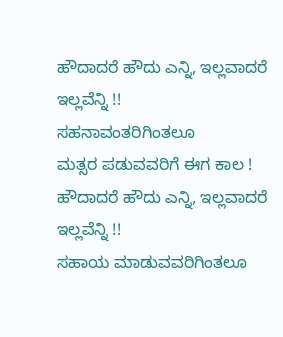ಹೌದಾದರೆ ಹೌದು ಎನ್ನಿ, ಇಲ್ಲವಾದರೆ ಇಲ್ಲವೆನ್ನಿ !!
ಸಹನಾವಂತರಿಗಿಂತಲೂ
ಮತ್ಸರ ಪಡುವವರಿಗೆ ಈಗ ಕಾಲ !
ಹೌದಾದರೆ ಹೌದು ಎನ್ನಿ, ಇಲ್ಲವಾದರೆ ಇಲ್ಲವೆನ್ನಿ !!
ಸಹಾಯ ಮಾಡುವವರಿಗಿಂತಲೂ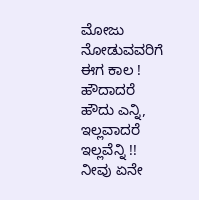ಮೋಜು ನೋಡುವವರಿಗೆ ಈಗ ಕಾಲ !
ಹೌದಾದರೆ ಹೌದು ಎನ್ನಿ, ಇಲ್ಲವಾದರೆ ಇಲ್ಲವೆನ್ನಿ !!
ನೀವು ಏನೇ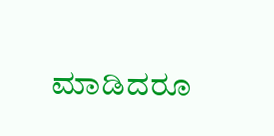ಮಾಡಿದರೂ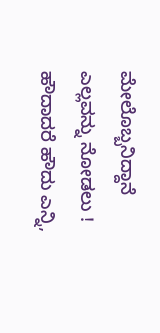ಮೇಲೊಬ್ಬನಿದ್ದಾನೆ ಎಲ್ಲವನ್ನು ನೋಡಲು !
ಹೌದಾದರೆ ಹೌದು ಎನ್ನಿ,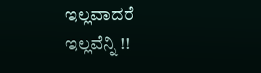ಇಲ್ಲವಾದರೆ ಇಲ್ಲವೆನ್ನಿ !!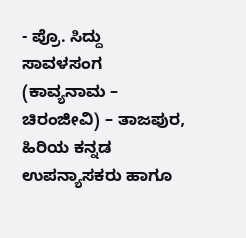- ಪ್ರೊ. ಸಿದ್ದು ಸಾವಳಸಂಗ (ಕಾವ್ಯನಾಮ – ಚಿರಂಜೀವಿ) – ತಾಜಪುರ, ಹಿರಿಯ ಕನ್ನಡ ಉಪನ್ಯಾಸಕರು ಹಾಗೂ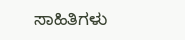ಸಾಹಿತಿಗಳು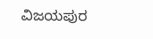ವಿಜಯಪುರ